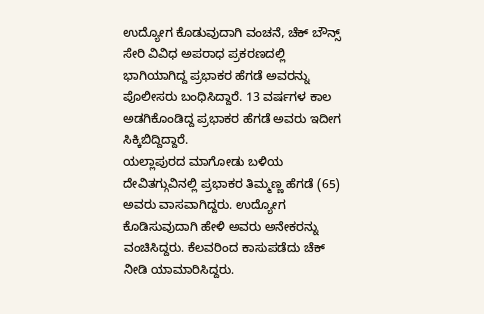ಉದ್ಯೋಗ ಕೊಡುವುದಾಗಿ ವಂಚನೆ, ಚೆಕ್ ಬೌನ್ಸ್ ಸೇರಿ ವಿವಿಧ ಅಪರಾಧ ಪ್ರಕರಣದಲ್ಲಿ ಭಾಗಿಯಾಗಿದ್ದ ಪ್ರಭಾಕರ ಹೆಗಡೆ ಅವರನ್ನು ಪೊಲೀಸರು ಬಂಧಿಸಿದ್ದಾರೆ. 13 ವರ್ಷಗಳ ಕಾಲ ಅಡಗಿಕೊಂಡಿದ್ದ ಪ್ರಭಾಕರ ಹೆಗಡೆ ಅವರು ಇದೀಗ ಸಿಕ್ಕಿಬಿದ್ದಿದ್ದಾರೆ.
ಯಲ್ಲಾಪುರದ ಮಾಗೋಡು ಬಳಿಯ ದೇವಿತಗ್ಗುವಿನಲ್ಲಿ ಪ್ರಭಾಕರ ತಿಮ್ಮಣ್ಣ ಹೆಗಡೆ (65) ಅವರು ವಾಸವಾಗಿದ್ದರು. ಉದ್ಯೋಗ ಕೊಡಿಸುವುದಾಗಿ ಹೇಳಿ ಅವರು ಅನೇಕರನ್ನು ವಂಚಿಸಿದ್ದರು. ಕೆಲವರಿಂದ ಕಾಸುಪಡೆದು ಚೆಕ್ ನೀಡಿ ಯಾಮಾರಿಸಿದ್ದರು.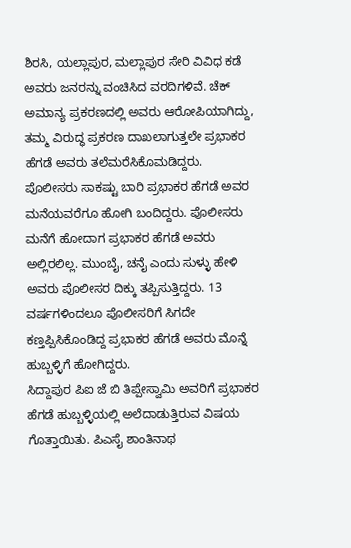ಶಿರಸಿ, ಯಲ್ಲಾಪುರ, ಮಲ್ಲಾಪುರ ಸೇರಿ ವಿವಿಧ ಕಡೆ ಅವರು ಜನರನ್ನು ವಂಚಿಸಿದ ವರದಿಗಳಿವೆ. ಚೆಕ್ ಅಮಾನ್ಯ ಪ್ರಕರಣದಲ್ಲಿ ಅವರು ಆರೋಪಿಯಾಗಿದ್ದು, ತಮ್ಮ ವಿರುದ್ಧ ಪ್ರಕರಣ ದಾಖಲಾಗುತ್ತಲೇ ಪ್ರಭಾಕರ ಹೆಗಡೆ ಅವರು ತಲೆಮರೆಸಿಕೊಮಡಿದ್ದರು.
ಪೊಲೀಸರು ಸಾಕಷ್ಟು ಬಾರಿ ಪ್ರಭಾಕರ ಹೆಗಡೆ ಅವರ ಮನೆಯವರೆಗೂ ಹೋಗಿ ಬಂದಿದ್ದರು. ಪೊಲೀಸರು ಮನೆಗೆ ಹೋದಾಗ ಪ್ರಭಾಕರ ಹೆಗಡೆ ಅವರು ಅಲ್ಲಿರಲಿಲ್ಲ. ಮುಂಬೈ, ಚನೈ ಎಂದು ಸುಳ್ಳು ಹೇಳಿ ಅವರು ಪೊಲೀಸರ ದಿಕ್ಕು ತಪ್ಪಿಸುತ್ತಿದ್ದರು. 13 ವರ್ಷಗಳಿಂದಲೂ ಪೊಲೀಸರಿಗೆ ಸಿಗದೇ ಕಣ್ತಪ್ಪಿಸಿಕೊಂಡಿದ್ದ ಪ್ರಭಾಕರ ಹೆಗಡೆ ಅವರು ಮೊನ್ನೆ ಹುಬ್ಬಳ್ಳಿಗೆ ಹೋಗಿದ್ದರು.
ಸಿದ್ದಾಪುರ ಪಿಐ ಜೆ ಬಿ ತಿಪ್ಪೇಸ್ವಾಮಿ ಅವರಿಗೆ ಪ್ರಭಾಕರ ಹೆಗಡೆ ಹುಬ್ಬಳ್ಳಿಯಲ್ಲಿ ಅಲೆದಾಡುತ್ತಿರುವ ವಿಷಯ ಗೊತ್ತಾಯಿತು. ಪಿಎಸೈ ಶಾಂತಿನಾಥ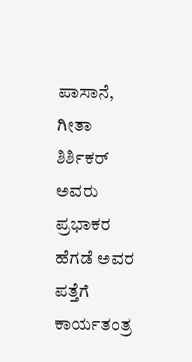ಪಾಸಾನೆ, ಗೀತಾ ಶಿರ್ಶಿಕರ್ ಅವರು ಪ್ರಭಾಕರ ಹೆಗಡೆ ಅವರ ಪತ್ತೆಗೆ ಕಾರ್ಯತಂತ್ರ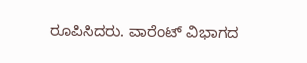ರೂಪಿಸಿದರು. ವಾರೆಂಟ್ ವಿಭಾಗದ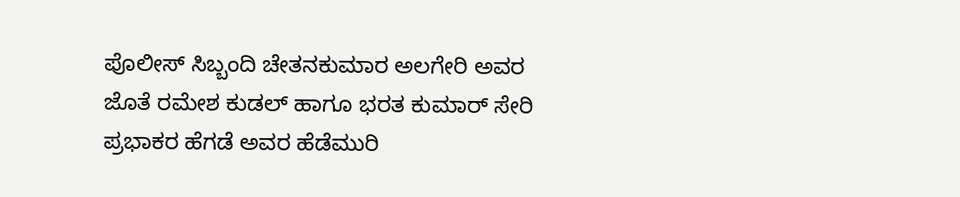ಪೊಲೀಸ್ ಸಿಬ್ಬಂದಿ ಚೇತನಕುಮಾರ ಅಲಗೇರಿ ಅವರ ಜೊತೆ ರಮೇಶ ಕುಡಲ್ ಹಾಗೂ ಭರತ ಕುಮಾರ್ ಸೇರಿ ಪ್ರಭಾಕರ ಹೆಗಡೆ ಅವರ ಹೆಡೆಮುರಿ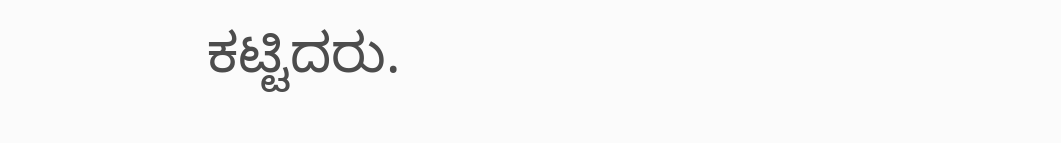ಕಟ್ಟಿದರು.